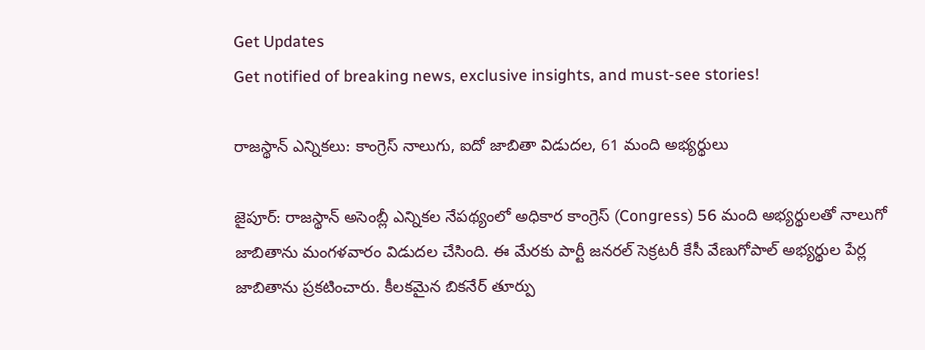Get Updates
Get notified of breaking news, exclusive insights, and must-see stories!

రాజస్థాన్ ఎన్నికలు: కాంగ్రెస్ నాలుగు, ఐదో జాబితా విడుదల, 61 మంది అభ్యర్థులు

జైపూర్: రాజస్థాన్ అసెంబ్లీ ఎన్నికల నేపథ్యంలో అధికార కాంగ్రెస్ (Congress) 56 మంది అభ్యర్థులతో నాలుగో జాబితాను మంగళవారం విడుదల చేసింది. ఈ మేరకు పార్టీ జనరల్ సెక్రటరీ కేసీ వేణుగోపాల్ అభ్యర్థుల పేర్ల జాబితాను ప్రకటించారు. కీలకమైన బికనేర్ తూర్పు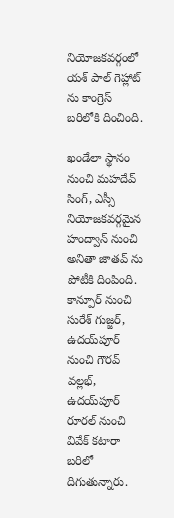నియోజకవర్గంలో యశ్ పాల్ గెహ్లాట్ ను కాంగ్రెస్ బరిలోకి దించింది.

ఖండేలా స్థానం నుంచి మహదేవ్ సింగ్, ఎస్సీ నియోజకవర్గమైన హంద్వాన్ నుంచి అనితా జాతవ్ ను పోటీకి దింపింది. కాన్పూర్ నుంచి సురేశ్ గుజ్జర్, ఉదయ్‌పూర్ నుంచి గౌరవ్ వల్లభ్, ఉదయ్‌పూర్ రూరల్ నుంచి వివేక్ కటారా బరిలో దిగుతున్నారు.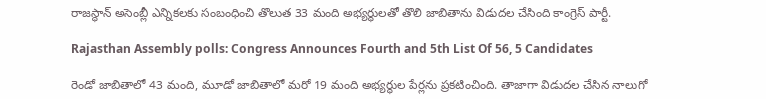రాజస్థాన్ అసెంబ్లీ ఎన్నికలకు సంబంధించి తొలుత 33 మంది అభ్యర్థులతో తొలి జాబితాను విడుదల చేసింది కాంగ్రెస్ పార్టీ.

Rajasthan Assembly polls: Congress Announces Fourth and 5th List Of 56, 5 Candidates

రెండో జాబితాలో 43 మంది, మూడో జాబితాలో మరో 19 మంది అభ్యర్థుల పేర్లను ప్రకటించింది. తాజాగా విడుదల చేసిన నాలుగో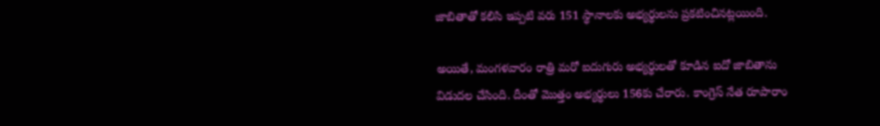జాబితాతో కలిసి ఇప్పటి వరు 151 స్థానాలకు అభ్యర్థులను ప్రకటించినట్లయింది.

అయితే, మంగళవారం రాత్రి మరో ఐదుగురు అభ్యర్థులతో కూడిన ఐదో జాబితాను విడుదల చేసింది. దీంతో మొత్తం అభ్యర్థులు 156కు చేరారు. కాంగ్రెస్ నేత రూపారాం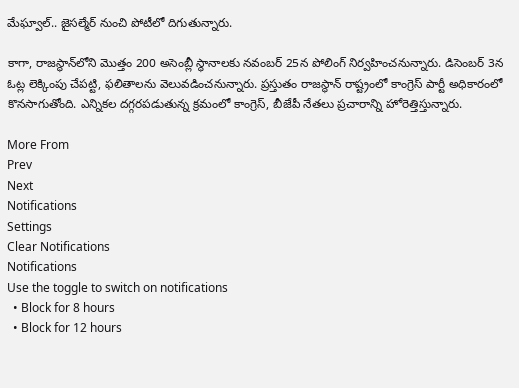మేఘ్వాల్.. జైసల్మేర్ నుంచి పోటీలో దిగుతున్నారు.

కాగా, రాజస్థాన్‌లోని మొత్తం 200 అసెంబ్లీ స్థానాలకు నవంబర్ 25న పోలింగ్ నిర్వహించనున్నారు. డిసెంబర్ 3న ఓట్ల లెక్కింపు చేపట్టి, ఫలితాలను వెలువడించనున్నారు. ప్రస్తుతం రాజస్థాన్ రాష్ట్రంలో కాంగ్రెస్ పార్టీ అధికారంలో కొనసాగుతోంది. ఎన్నికల దగ్గరపడుతున్న క్రమంలో కాంగ్రెస్, బీజేపీ నేతలు ప్రచారాన్ని హోరెత్తిస్తున్నారు.

More From
Prev
Next
Notifications
Settings
Clear Notifications
Notifications
Use the toggle to switch on notifications
  • Block for 8 hours
  • Block for 12 hours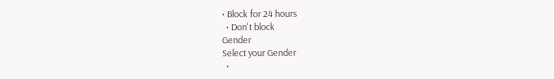• Block for 24 hours
  • Don't block
Gender
Select your Gender
  •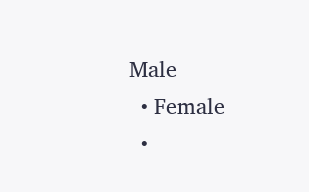Male
  • Female
  •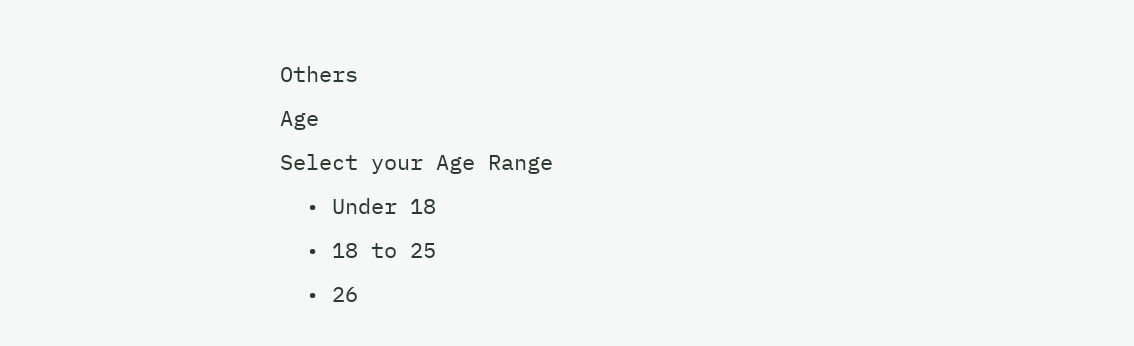Others
Age
Select your Age Range
  • Under 18
  • 18 to 25
  • 26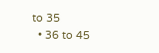to 35
  • 36 to 45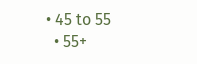• 45 to 55
  • 55+